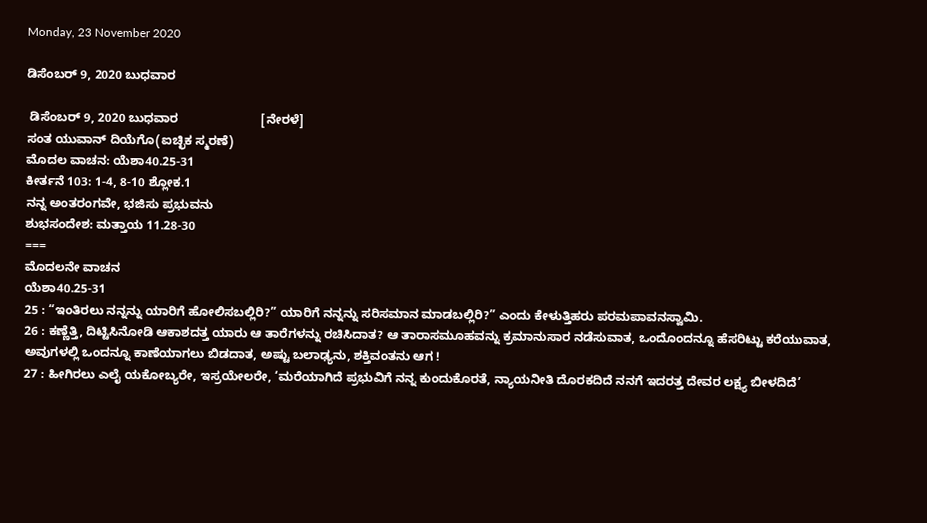Monday, 23 November 2020

ಡಿಸೆಂಬರ್ 9, 2020 ಬುಧವಾರ

 ಡಿಸೆಂಬರ್ 9, 2020 ಬುಧವಾರ                        [ನೇರಳೆ]
ಸಂತ ಯುವಾನ್ ದಿಯೆಗೊ(ಐಚ್ಛಿಕ ಸ್ಮರಣೆ)
ಮೊದಲ ವಾಚನ: ಯೆಶಾ40.25-31
ಕೀರ್ತನೆ 103: 1-4, 8-10 ಶ್ಲೋಕ.1
ನನ್ನ ಅಂತರಂಗವೇ, ಭಜಿಸು ಪ್ರಭುವನು
ಶುಭಸಂದೇಶ: ಮತ್ತಾಯ 11.28-30
===
ಮೊದಲನೇ ವಾಚನ
ಯೆಶಾ40.25-31
25 : “ಇಂತಿರಲು ನನ್ನನ್ನು ಯಾರಿಗೆ ಹೋಲಿಸಬಲ್ಲಿರಿ?” ಯಾರಿಗೆ ನನ್ನನ್ನು ಸರಿಸಮಾನ ಮಾಡಬಲ್ಲಿರಿ?” ಎಂದು ಕೇಳುತ್ತಿಹರು ಪರಮಪಾವನಸ್ವಾಮಿ.
26 : ಕಣ್ಣೆತ್ತಿ, ದಿಟ್ಟಿಸಿನೋಡಿ ಆಕಾಶದತ್ತ ಯಾರು ಆ ತಾರೆಗಳನ್ನು ರಚಿಸಿದಾತ? ಆ ತಾರಾಸಮೂಹವನ್ನು ಕ್ರಮಾನುಸಾರ ನಡೆಸುವಾತ, ಒಂದೊಂದನ್ನೂ ಹೆಸರಿಟ್ಟು ಕರೆಯುವಾತ, ಅವುಗಳಲ್ಲಿ ಒಂದನ್ನೂ ಕಾಣೆಯಾಗಲು ಬಿಡದಾತ, ಅಷ್ಟು ಬಲಾಢ್ಯನು, ಶಕ್ತಿವಂತನು ಆಗ !
27 : ಹೀಗಿರಲು ಎಲೈ ಯಕೋಬ್ಯರೇ, ಇಸ್ರಯೇಲರೇ, ‘ಮರೆಯಾಗಿದೆ ಪ್ರಭುವಿಗೆ ನನ್ನ ಕುಂದುಕೊರತೆ, ನ್ಯಾಯನೀತಿ ದೊರಕದಿದೆ ನನಗೆ ಇದರತ್ತ ದೇವರ ಲಕ್ಷ್ಯ ಬೀಳದಿದೆ’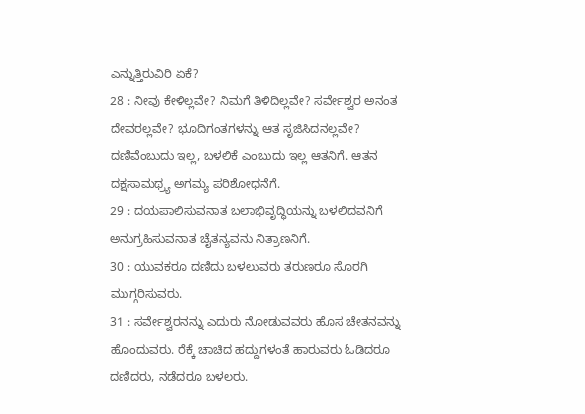ಎನ್ನುತ್ತಿರುವಿರಿ ಏಕೆ?
28 : ನೀವು ಕೇಳಿಲ್ಲವೇ? ನಿಮಗೆ ತಿಳಿದಿಲ್ಲವೇ? ಸರ್ವೇಶ್ವರ ಅನಂತ ದೇವರಲ್ಲವೇ? ಭೂದಿಗಂತಗಳನ್ನು ಆತ ಸೃಜಿಸಿದನಲ್ಲವೇ? ದಣಿವೆಂಬುದು ಇಲ್ಲ, ಬಳಲಿಕೆ ಎಂಬುದು ಇಲ್ಲ ಆತನಿಗೆ. ಆತನ ದಕ್ಷಸಾಮಥ್ರ್ಯ ಅಗಮ್ಯ ಪರಿಶೋಧನೆಗೆ.
29 : ದಯಪಾಲಿಸುವನಾತ ಬಲಾಭಿವೃದ್ಧಿಯನ್ನು ಬಳಲಿದವನಿಗೆ ಅನುಗ್ರಹಿಸುವನಾತ ಚೈತನ್ಯವನು ನಿತ್ರಾಣನಿಗೆ.
30 : ಯುವಕರೂ ದಣಿದು ಬಳಲುವರು ತರುಣರೂ ಸೊರಗಿ ಮುಗ್ಗರಿಸುವರು.
31 : ಸರ್ವೇಶ್ವರನನ್ನು ಎದುರು ನೋಡುವವರು ಹೊಸ ಚೇತನವನ್ನು ಹೊಂದುವರು. ರೆಕ್ಕೆ ಚಾಚಿದ ಹದ್ದುಗಳಂತೆ ಹಾರುವರು ಓಡಿದರೂ ದಣಿದರು, ನಡೆದರೂ ಬಳಲರು.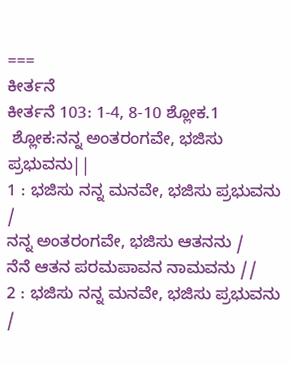===
ಕೀರ್ತನೆ
ಕೀರ್ತನೆ 103: 1-4, 8-10 ಶ್ಲೋಕ.1
 ಶ್ಲೋಕ:ನನ್ನ ಅಂತರಂಗವೇ, ಭಜಿಸು ಪ್ರಭುವನು||
1 : ಭಜಿಸು ನನ್ನ ಮನವೇ, ಭಜಿಸು ಪ್ರಭುವನು /
ನನ್ನ ಅಂತರಂಗವೇ, ಭಜಿಸು ಆತನನು /
ನೆನೆ ಆತನ ಪರಮಪಾವನ ನಾಮವನು //
2 : ಭಜಿಸು ನನ್ನ ಮನವೇ, ಭಜಿಸು ಪ್ರಭುವನು /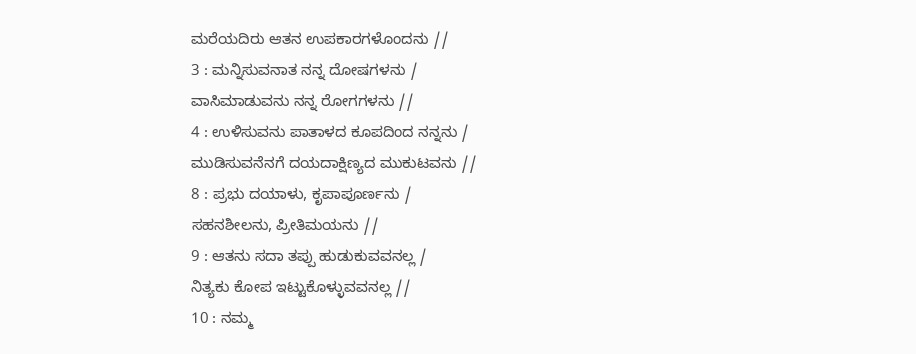ಮರೆಯದಿರು ಆತನ ಉಪಕಾರಗಳೊಂದನು //
3 : ಮನ್ನಿಸುವನಾತ ನನ್ನ ದೋಷಗಳನು /
ವಾಸಿಮಾಡುವನು ನನ್ನ ರೋಗಗಳನು //
4 : ಉಳಿಸುವನು ಪಾತಾಳದ ಕೂಪದಿಂದ ನನ್ನನು /
ಮುಡಿಸುವನೆನಗೆ ದಯದಾಕ್ಷಿಣ್ಯದ ಮುಕುಟವನು //
8 : ಪ್ರಭು ದಯಾಳು, ಕೃಪಾಪೂರ್ಣನು /
ಸಹನಶೀಲನು, ಪ್ರೀತಿಮಯನು //
9 : ಆತನು ಸದಾ ತಪ್ಪು ಹುಡುಕುವವನಲ್ಲ /
ನಿತ್ಯಕು ಕೋಪ ಇಟ್ಟುಕೊಳ್ಳುವವನಲ್ಲ //
10 : ನಮ್ಮ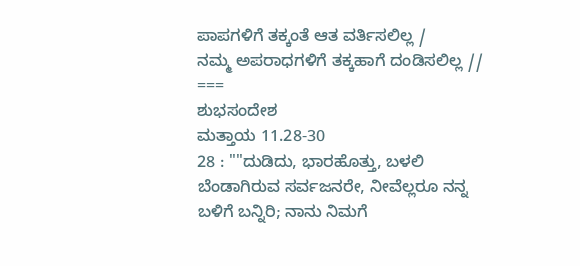ಪಾಪಗಳಿಗೆ ತಕ್ಕಂತೆ ಆತ ವರ್ತಿಸಲಿಲ್ಲ /
ನಮ್ಮ ಅಪರಾಧಗಳಿಗೆ ತಕ್ಕಹಾಗೆ ದಂಡಿಸಲಿಲ್ಲ //
===
ಶುಭಸಂದೇಶ
ಮತ್ತಾಯ 11.28-30
28 : ""ದುಡಿದು, ಭಾರಹೊತ್ತು, ಬಳಲಿ ಬೆಂಡಾಗಿರುವ ಸರ್ವಜನರೇ, ನೀವೆಲ್ಲರೂ ನನ್ನ ಬಳಿಗೆ ಬನ್ನಿರಿ; ನಾನು ನಿಮಗೆ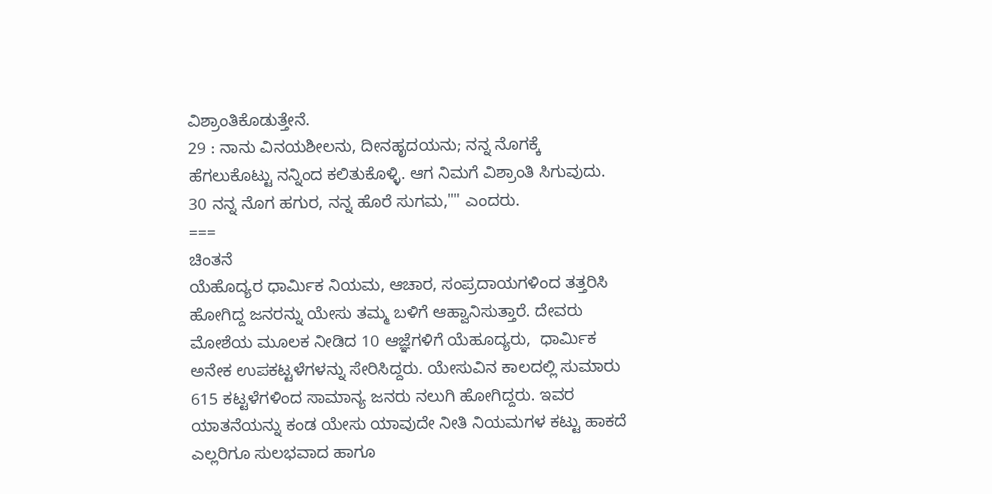ವಿಶ್ರಾಂತಿಕೊಡುತ್ತೇನೆ.
29 : ನಾನು ವಿನಯಶೀಲನು, ದೀನಹೃದಯನು; ನನ್ನ ನೊಗಕ್ಕೆ ಹೆಗಲುಕೊಟ್ಟು ನನ್ನಿಂದ ಕಲಿತುಕೊಳ್ಳಿ. ಆಗ ನಿಮಗೆ ವಿಶ್ರಾಂತಿ ಸಿಗುವುದು.
30 ನನ್ನ ನೊಗ ಹಗುರ, ನನ್ನ ಹೊರೆ ಸುಗಮ,"" ಎಂದರು.
===
ಚಿಂತನೆ
ಯೆಹೊದ್ಯರ ಧಾರ್ಮಿಕ ನಿಯಮ, ಆಚಾರ, ಸಂಪ್ರದಾಯಗಳಿಂದ ತತ್ತರಿಸಿ ಹೋಗಿದ್ದ ಜನರನ್ನು ಯೇಸು ತಮ್ಮ ಬಳಿಗೆ ಆಹ್ವಾನಿಸುತ್ತಾರೆ. ದೇವರು ಮೋಶೆಯ ಮೂಲಕ ನೀಡಿದ 10 ಆಜ್ಞೆಗಳಿಗೆ ಯೆಹೂದ್ಯರು,  ಧಾರ್ಮಿಕ ಅನೇಕ ಉಪಕಟ್ಟಳೆಗಳನ್ನು ಸೇರಿಸಿದ್ದರು. ಯೇಸುವಿನ ಕಾಲದಲ್ಲಿ ಸುಮಾರು 615 ಕಟ್ಟಳೆಗಳಿಂದ ಸಾಮಾನ್ಯ ಜನರು ನಲುಗಿ ಹೋಗಿದ್ದರು. ಇವರ ಯಾತನೆಯನ್ನು ಕಂಡ ಯೇಸು ಯಾವುದೇ ನೀತಿ ನಿಯಮಗಳ ಕಟ್ಟು ಹಾಕದೆ ಎಲ್ಲರಿಗೂ ಸುಲಭವಾದ ಹಾಗೂ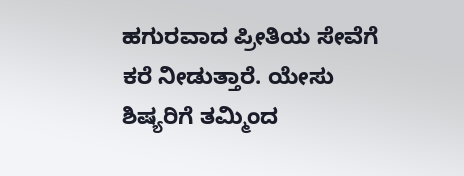ಹಗುರವಾದ ಪ್ರೀತಿಯ ಸೇವೆಗೆ ಕರೆ ನೀಡುತ್ತಾರೆ. ಯೇಸು ಶಿಷ್ಯರಿಗೆ ತಮ್ಮಿಂದ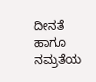ದೀನತೆ ಹಾಗೂ ನಮ್ರತೆಯ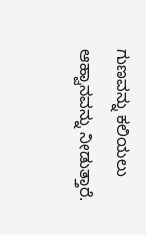ಗುಣವನ್ನು ಕಲಿಯಲು ಆಹ್ವಾನವನ್ನು ನೀಡುತ್ತಾರೆ.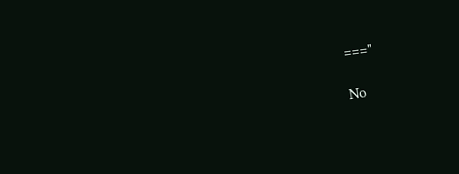==="

No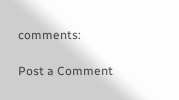comments:

Post a Comment